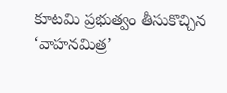కూటమి ప్రభుత్వం తీసుకొచ్చిన ‘వాహనమిత్ర’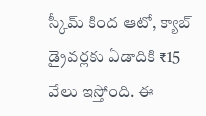స్కీమ్ కింద ఆటో, క్యాబ్ డ్రైవర్లకు ఏడాదికి ₹15 వేలు ఇస్తోంది. ఈ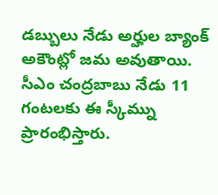డబ్బులు నేడు అర్హుల బ్యాంక్ అకౌంట్లో జమ అవుతాయి.
సీఎం చంద్రబాబు నేడు 11 గంటలకు ఈ స్కీమ్ను ప్రారంభిస్తారు.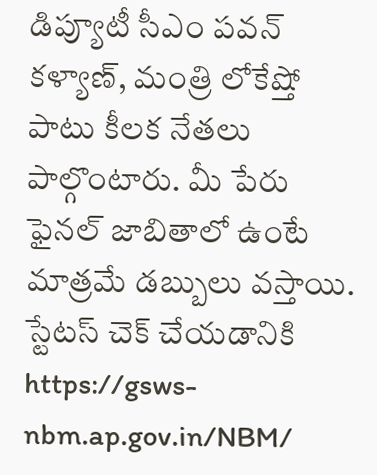డిప్యూటీ సీఎం పవన్ కళ్యాణ్, మంత్రి లోకేష్తో పాటు కీలక నేతలు పాల్గొంటారు. మీ పేరు ఫైనల్ జాబితాలో ఉంటే మాత్రమే డబ్బులు వస్తాయి. స్టేటస్ చెక్ చేయడానికి https://gsws-nbm.ap.gov.in/NBM/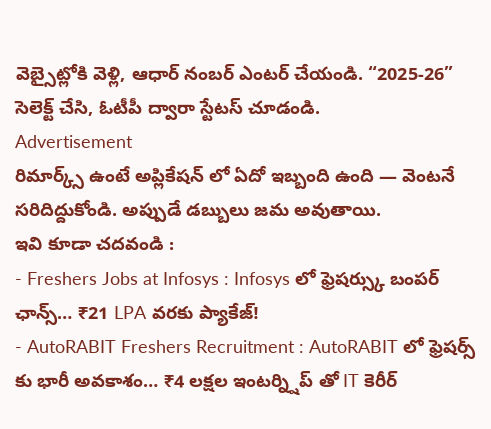వెబ్సైట్లోకి వెళ్లి, ఆధార్ నంబర్ ఎంటర్ చేయండి. “2025-26” సెలెక్ట్ చేసి, ఓటీపీ ద్వారా స్టేటస్ చూడండి.
Advertisement
రిమార్క్స్ ఉంటే అప్లికేషన్ లో ఏదో ఇబ్బంది ఉంది — వెంటనే సరిదిద్దుకోండి. అప్పుడే డబ్బులు జమ అవుతాయి.
ఇవి కూడా చదవండి :
- Freshers Jobs at Infosys : Infosys లో ఫ్రెషర్స్కు బంపర్ ఛాన్స్… ₹21 LPA వరకు ప్యాకేజ్!
- AutoRABIT Freshers Recruitment : AutoRABIT లో ఫ్రెషర్స్ కు భారీ అవకాశం… ₹4 లక్షల ఇంటర్న్షిప్ తో IT కెరీర్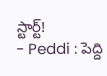స్టార్ట్!
- Peddi : పెద్ది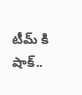టీమ్ కి షాక్..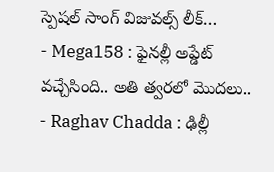స్పెషల్ సాంగ్ విజువల్స్ లీక్…
- Mega158 : ఫైనల్లీ అప్డేట్ వచ్చేసింది.. అతి త్వరలో మొదలు..
- Raghav Chadda : ఢిల్లీ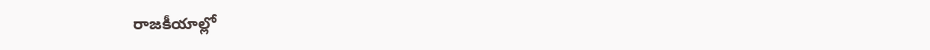రాజకీయాల్లో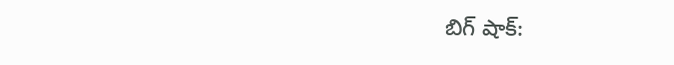బిగ్ షాక్: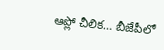ఆప్లో చీలిక… బీజేపీలో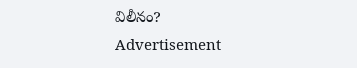విలీనం?
Advertisement